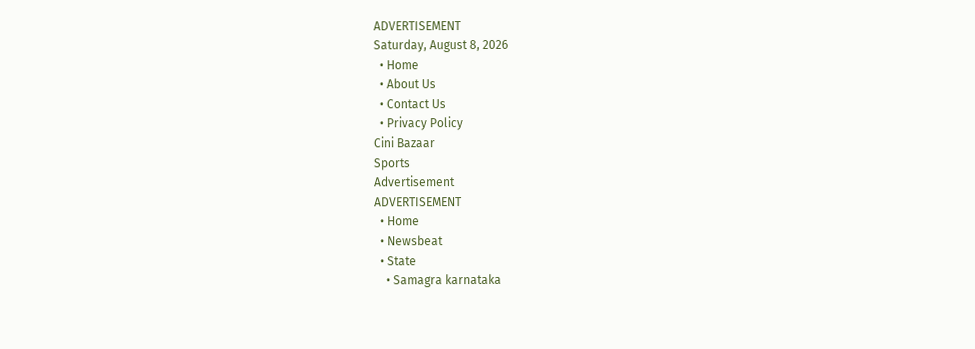ADVERTISEMENT
Saturday, August 8, 2026
  • Home
  • About Us
  • Contact Us
  • Privacy Policy
Cini Bazaar
Sports
Advertisement
ADVERTISEMENT
  • Home
  • Newsbeat
  • State
    • Samagra karnataka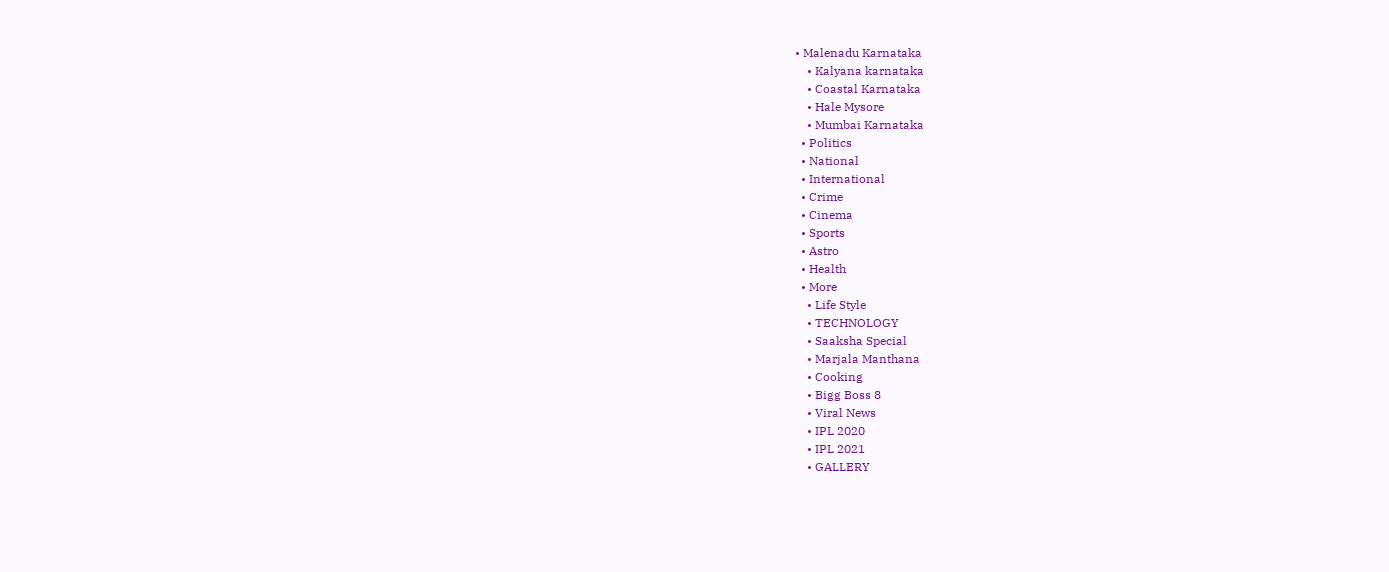• Malenadu Karnataka
    • Kalyana karnataka
    • Coastal Karnataka
    • Hale Mysore
    • Mumbai Karnataka
  • Politics
  • National
  • International
  • Crime
  • Cinema
  • Sports
  • Astro
  • Health
  • More
    • Life Style
    • TECHNOLOGY
    • Saaksha Special
    • Marjala Manthana
    • Cooking
    • Bigg Boss 8
    • Viral News
    • IPL 2020
    • IPL 2021
    • GALLERY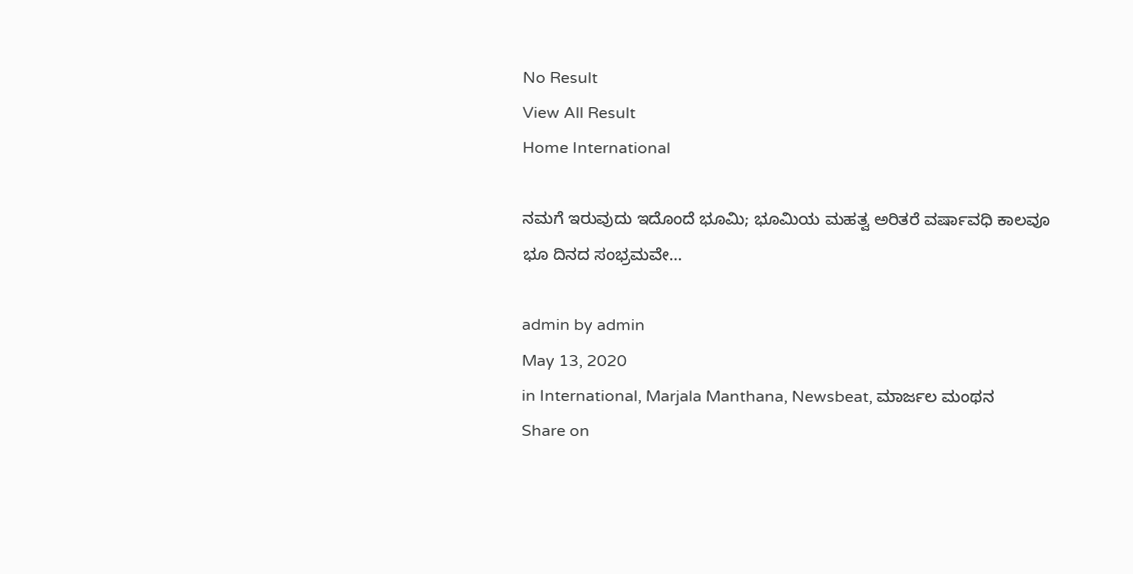No Result
View All Result
Home International

ನಮಗೆ ಇರುವುದು ಇದೊಂದೆ ಭೂಮಿ; ಭೂಮಿಯ ಮಹತ್ವ ಅರಿತರೆ ವರ್ಷಾವಧಿ ಕಾಲವೂ ಭೂ ದಿನದ ಸಂಭ್ರಮವೇ…

admin by admin
May 13, 2020
in International, Marjala Manthana, Newsbeat, ಮಾರ್ಜಲ ಮಂಥನ
Share on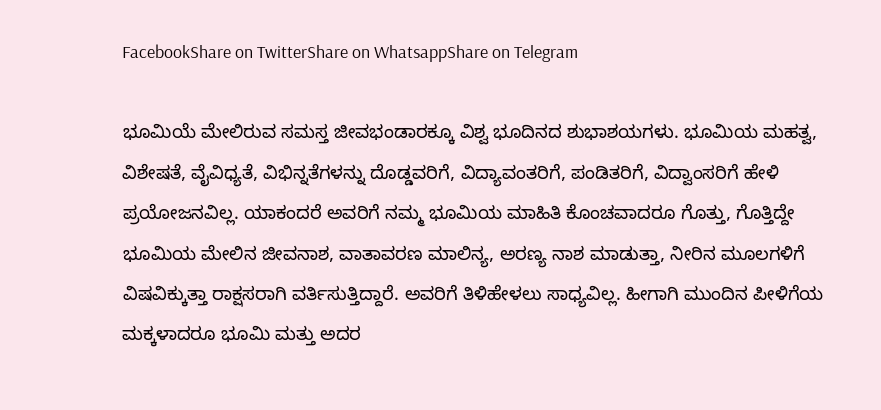FacebookShare on TwitterShare on WhatsappShare on Telegram

ಭೂಮಿಯೆ ಮೇಲಿರುವ ಸಮಸ್ತ ಜೀವಭಂಡಾರಕ್ಕೂ ವಿಶ್ವ ಭೂದಿನದ ಶುಭಾಶಯಗಳು. ಭೂಮಿಯ ಮಹತ್ವ, ವಿಶೇಷತೆ, ವೈವಿಧ್ಯತೆ, ವಿಭಿನ್ನತೆಗಳನ್ನು ದೊಡ್ಡವರಿಗೆ, ವಿದ್ಯಾವಂತರಿಗೆ, ಪಂಡಿತರಿಗೆ, ವಿದ್ವಾಂಸರಿಗೆ ಹೇಳಿ ಪ್ರಯೋಜನವಿಲ್ಲ. ಯಾಕಂದರೆ ಅವರಿಗೆ ನಮ್ಮ ಭೂಮಿಯ ಮಾಹಿತಿ ಕೊಂಚವಾದರೂ ಗೊತ್ತು, ಗೊತ್ತಿದ್ದೇ ಭೂಮಿಯ ಮೇಲಿನ ಜೀವನಾಶ, ವಾತಾವರಣ ಮಾಲಿನ್ಯ, ಅರಣ್ಯ ನಾಶ ಮಾಡುತ್ತಾ, ನೀರಿನ ಮೂಲಗಳಿಗೆ ವಿಷವಿಕ್ಕುತ್ತಾ ರಾಕ್ಷಸರಾಗಿ ವರ್ತಿಸುತ್ತಿದ್ದಾರೆ. ಅವರಿಗೆ ತಿಳಿಹೇಳಲು ಸಾಧ್ಯವಿಲ್ಲ. ಹೀಗಾಗಿ ಮುಂದಿನ ಪೀಳಿಗೆಯ ಮಕ್ಕಳಾದರೂ ಭೂಮಿ ಮತ್ತು ಅದರ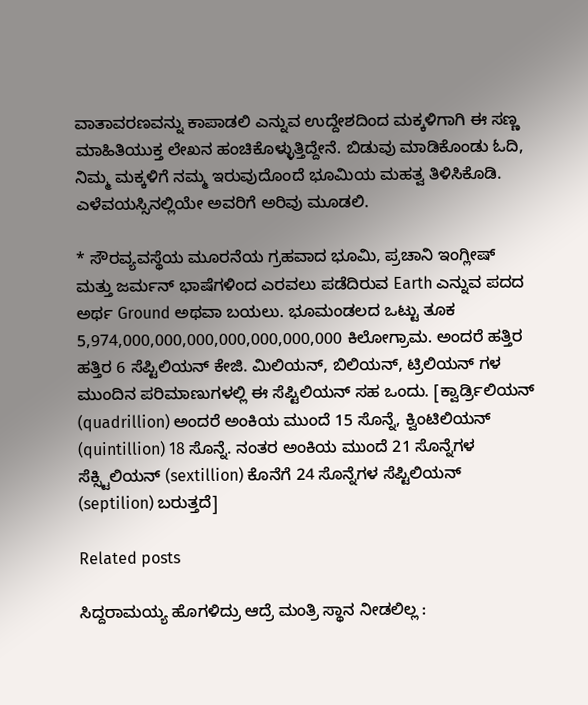ವಾತಾವರಣವನ್ನು ಕಾಪಾಡಲಿ ಎನ್ನುವ ಉದ್ದೇಶದಿಂದ ಮಕ್ಕಳಿಗಾಗಿ ಈ ಸಣ್ಣ ಮಾಹಿತಿಯುಕ್ತ ಲೇಖನ ಹಂಚಿಕೊಳ್ಳುತ್ತಿದ್ದೇನೆ. ಬಿಡುವು ಮಾಡಿಕೊಂಡು ಓದಿ, ನಿಮ್ಮ ಮಕ್ಕಳಿಗೆ ನಮ್ಮ ಇರುವುದೊಂದೆ ಭೂಮಿಯ ಮಹತ್ವ ತಿಳಿಸಿಕೊಡಿ. ಎಳೆವಯಸ್ಸಿನಲ್ಲಿಯೇ ಅವರಿಗೆ ಅರಿವು ಮೂಡಲಿ.

* ಸೌರವ್ಯವಸ್ಥೆಯ ಮೂರನೆಯ ಗ್ರಹವಾದ ಭೂಮಿ, ಪ್ರಚಾನಿ ಇಂಗ್ಲೀಷ್ ಮತ್ತು ಜರ್ಮನ್ ಭಾಷೆಗಳಿಂದ ಎರವಲು ಪಡೆದಿರುವ Earth ಎನ್ನುವ ಪದದ ಅರ್ಥ Ground ಅಥವಾ ಬಯಲು. ಭೂಮಂಡಲದ ಒಟ್ಟು ತೂಕ 5,974,000,000,000,000,000,000,000 ಕಿಲೋಗ್ರಾಮ. ಅಂದರೆ ಹತ್ತಿರ ಹತ್ತಿರ 6 ಸೆಪ್ಟಿಲಿಯನ್ ಕೇಜಿ. ಮಿಲಿಯನ್, ಬಿಲಿಯನ್, ಟ್ರಿಲಿಯನ್ ಗಳ ಮುಂದಿನ ಪರಿಮಾಣುಗಳಲ್ಲಿ ಈ ಸೆಪ್ಟಿಲಿಯನ್ ಸಹ ಒಂದು. [ಕ್ವಾರ್ಡ್ರಿಲಿಯನ್ (quadrillion) ಅಂದರೆ ಅಂಕಿಯ ಮುಂದೆ 15 ಸೊನ್ನೆ, ಕ್ವಿಂಟಿಲಿಯನ್ (quintillion) 18 ಸೊನ್ನೆ. ನಂತರ ಅಂಕಿಯ ಮುಂದೆ 21 ಸೊನ್ನೆಗಳ ಸೆಕ್ಸ್ಟಿಲಿಯನ್ (sextillion) ಕೊನೆಗೆ 24 ಸೊನ್ನೆಗಳ ಸೆಪ್ಟಿಲಿಯನ್ (septilion) ಬರುತ್ತದೆ]

Related posts

ಸಿದ್ದರಾಮಯ್ಯ ಹೊಗಳಿದ್ರು ಆದ್ರೆ ಮಂತ್ರಿ ಸ್ಥಾನ ನೀಡಲಿಲ್ಲ :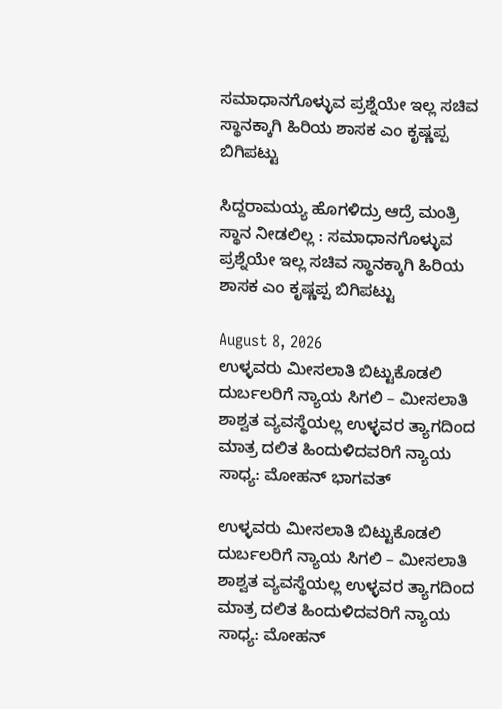ಸಮಾಧಾನಗೊಳ್ಳುವ ಪ್ರಶ್ನೆಯೇ ಇಲ್ಲ ಸಚಿವ ಸ್ಥಾನಕ್ಕಾಗಿ ಹಿರಿಯ ಶಾಸಕ ಎಂ ಕೃಷ್ಣಪ್ಪ ಬಿಗಿಪಟ್ಟು

ಸಿದ್ದರಾಮಯ್ಯ ಹೊಗಳಿದ್ರು ಆದ್ರೆ ಮಂತ್ರಿ ಸ್ಥಾನ ನೀಡಲಿಲ್ಲ : ಸಮಾಧಾನಗೊಳ್ಳುವ ಪ್ರಶ್ನೆಯೇ ಇಲ್ಲ ಸಚಿವ ಸ್ಥಾನಕ್ಕಾಗಿ ಹಿರಿಯ ಶಾಸಕ ಎಂ ಕೃಷ್ಣಪ್ಪ ಬಿಗಿಪಟ್ಟು

August 8, 2026
ಉಳ್ಳವರು ಮೀಸಲಾತಿ ಬಿಟ್ಟುಕೊಡಲಿ ದುರ್ಬಲರಿಗೆ ನ್ಯಾಯ ಸಿಗಲಿ – ಮೀಸಲಾತಿ ಶಾಶ್ವತ ವ್ಯವಸ್ಥೆಯಲ್ಲ ಉಳ್ಳವರ ತ್ಯಾಗದಿಂದ ಮಾತ್ರ ದಲಿತ ಹಿಂದುಳಿದವರಿಗೆ ನ್ಯಾಯ ಸಾಧ್ಯ: ಮೋಹನ್ ಭಾಗವತ್

ಉಳ್ಳವರು ಮೀಸಲಾತಿ ಬಿಟ್ಟುಕೊಡಲಿ ದುರ್ಬಲರಿಗೆ ನ್ಯಾಯ ಸಿಗಲಿ – ಮೀಸಲಾತಿ ಶಾಶ್ವತ ವ್ಯವಸ್ಥೆಯಲ್ಲ ಉಳ್ಳವರ ತ್ಯಾಗದಿಂದ ಮಾತ್ರ ದಲಿತ ಹಿಂದುಳಿದವರಿಗೆ ನ್ಯಾಯ ಸಾಧ್ಯ: ಮೋಹನ್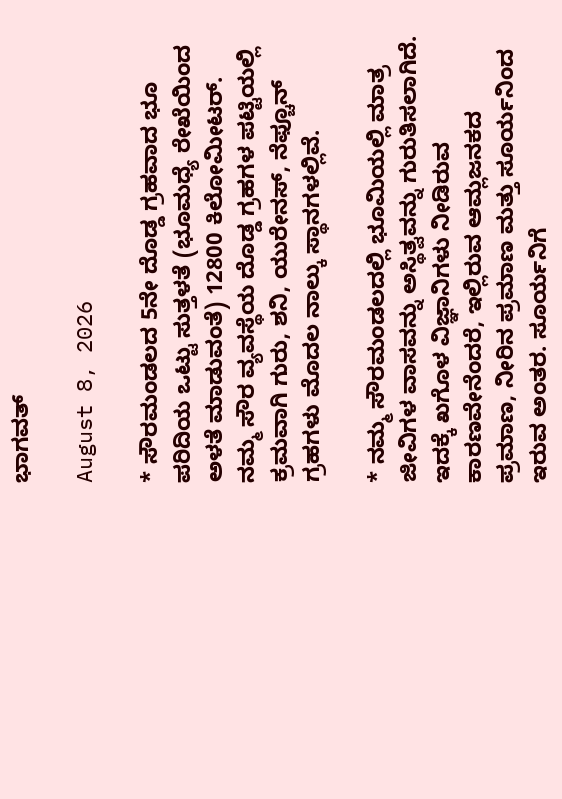ಭಾಗವತ್

August 8, 2026

* ಸೌರಮಂಡಲದ 5ನೇ ದೊಡ್ಡ ಗ್ರಹವಾದ ಭೂ ಪರಿದಿಯ ಒಟ್ಟು ಸುತ್ತಳತೆ (ಭೂಮಧ್ಯೆ ರೇಖೆಯಿಂದ ಅಳತೆ ಮಾಡುವಂತೆ) 12800 ಕಿಲೋಮೀಟರ್. ನಮ್ಮ ಸೌರ ವ್ಯವಸ್ಥೆಯ ದೊಡ್ಡ ಗ್ರಹಗಳ ಪಟ್ಟಿಯಲ್ಲಿ ಕ್ರಮವಾಗಿ ಗುರು, ಶನಿ, ಯುರೇನಸ್, ನೆಫ್ಚೂನ್ ಗ್ರಹಗಳು ಮೊದಲ ನಾಲ್ಕು ಸ್ಥಾನಗಳಲ್ಲಿವೆ.

* ನಮ್ಮ ಸೌರಮಂಡಲದಲ್ಲಿ ಭೂಮಿಯಲ್ಲಿ ಮಾತ್ರ ಜೀವಿಗಳ ವಾಸವನ್ನು ಅಸ್ಥಿತ್ವವನ್ನು ಗುರುತಿಸಲಾಗಿದೆ. ಇದಕ್ಕೆ ಖಗೊಳ ವಿಜ್ಞಾನಿಗಳು ನೀಡಿರುವ ಕಾರಣವೇನೆಂದರೆ, ಇಲ್ಲಿರುವ ಆಮ್ಲಜನಕದ ಪ್ರಮಾಣ, ನೀರಿನ ಪ್ರಮಾಣ ಮತ್ತು ಸೂರ್ಯನಿಂದ ಇರುವ ಅಂತರ. ಸೂರ್ಯನಿಗೆ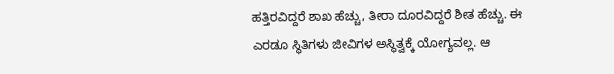ಹತ್ತಿರವಿದ್ದರೆ ಶಾಖ ಹೆಚ್ಚು, ತೀರಾ ದೂರವಿದ್ದರೆ ಶೀತ ಹೆಚ್ಚು. ಈ ಎರಡೂ ಸ್ಥಿತಿಗಳು ಜೀವಿಗಳ ಅಸ್ಥಿತ್ವಕ್ಕೆ ಯೋಗ್ಯವಲ್ಲ. ಆ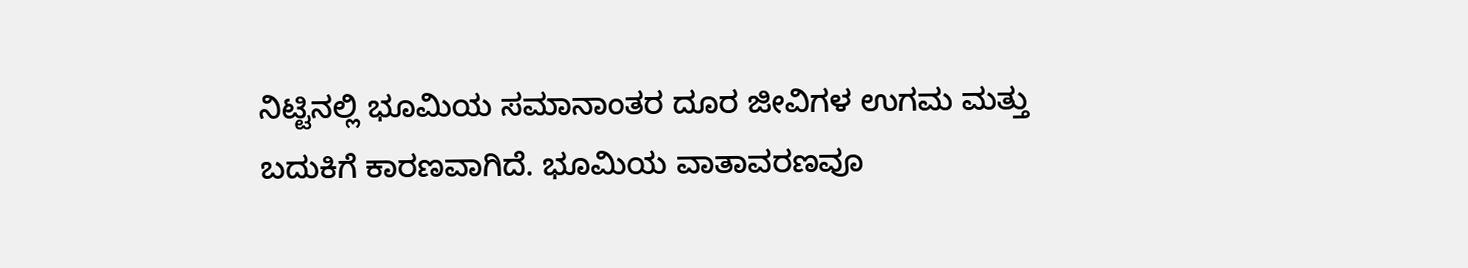ನಿಟ್ಟಿನಲ್ಲಿ ಭೂಮಿಯ ಸಮಾನಾಂತರ ದೂರ ಜೀವಿಗಳ ಉಗಮ ಮತ್ತು ಬದುಕಿಗೆ ಕಾರಣವಾಗಿದೆ. ಭೂಮಿಯ ವಾತಾವರಣವೂ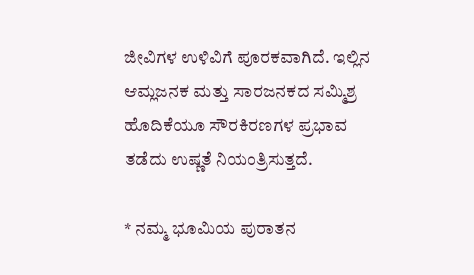ಜೀವಿಗಳ ಉಳಿವಿಗೆ ಪೂರಕವಾಗಿದೆ. ಇಲ್ಲಿನ ಆಮ್ಲಜನಕ ಮತ್ತು ಸಾರಜನಕದ ಸಮ್ಮಿಶ್ರ ಹೊದಿಕೆಯೂ ಸೌರಕಿರಣಗಳ ಪ್ರಭಾವ ತಡೆದು ಉಷ್ಣತೆ ನಿಯಂತ್ರಿಸುತ್ತದೆ.

* ನಮ್ಮ ಭೂಮಿಯ ಪುರಾತನ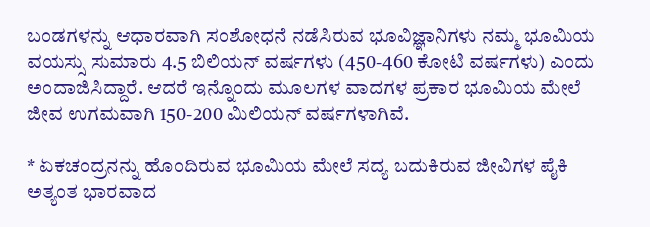ಬಂಡಗಳನ್ನು ಆಧಾರವಾಗಿ ಸಂಶೋಧನೆ ನಡೆಸಿರುವ ಭೂವಿಜ್ಞಾನಿಗಳು ನಮ್ಮ ಭೂಮಿಯ ವಯಸ್ಸು ಸುಮಾರು 4.5 ಬಿಲಿಯನ್ ವರ್ಷಗಳು (450-460 ಕೋಟಿ ವರ್ಷಗಳು) ಎಂದು ಅಂದಾಜಿಸಿದ್ದಾರೆ. ಆದರೆ ಇನ್ನೊಂದು ಮೂಲಗಳ ವಾದಗಳ ಪ್ರಕಾರ ಭೂಮಿಯ ಮೇಲೆ ಜೀವ ಉಗಮವಾಗಿ 150-200 ಮಿಲಿಯನ್ ವರ್ಷಗಳಾಗಿವೆ.

* ಏಕಚಂದ್ರನನ್ನು ಹೊಂದಿರುವ ಭೂಮಿಯ ಮೇಲೆ ಸದ್ಯ ಬದುಕಿರುವ ಜೀವಿಗಳ ಪೈಕಿ ಅತ್ಯಂತ ಭಾರವಾದ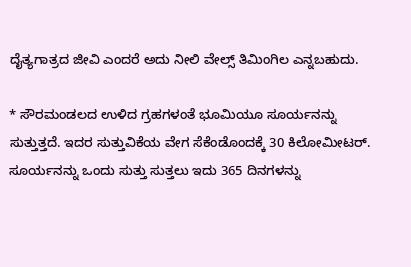ದೈತ್ಯಗಾತ್ರದ ಜೀವಿ ಎಂದರೆ ಅದು ನೀಲಿ ವೇಲ್ಸ್ ತಿಮಿಂಗಿಲ ಎನ್ನಬಹುದು.

* ಸೌರಮಂಡಲದ ಉಳಿದ ಗ್ರಹಗಳಂತೆ ಭೂಮಿಯೂ ಸೂರ್ಯನನ್ನು ಸುತ್ತುತ್ತದೆ. ಇದರ ಸುತ್ತುವಿಕೆಯ ವೇಗ ಸೆಕೆಂಡೊಂದಕ್ಕೆ 30 ಕಿಲೋಮೀಟರ್. ಸೂರ್ಯನನ್ನು ಒಂದು ಸುತ್ತು ಸುತ್ತಲು ಇದು 365 ದಿನಗಳನ್ನು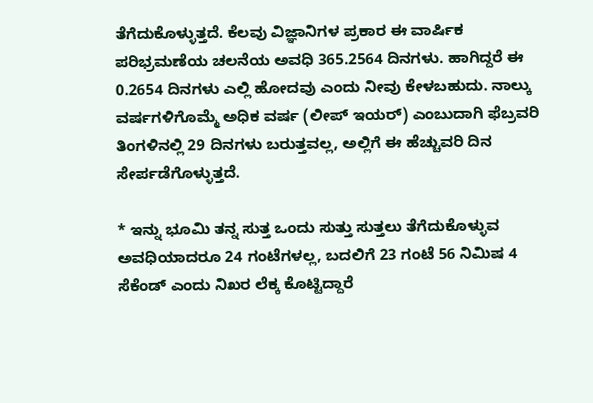ತೆಗೆದುಕೊಳ್ಳುತ್ತದೆ. ಕೆಲವು ವಿಜ್ಞಾನಿಗಳ ಪ್ರಕಾರ ಈ ವಾರ್ಷಿಕ ಪರಿಭ್ರಮಣೆಯ ಚಲನೆಯ ಅವಧಿ 365.2564 ದಿನಗಳು. ಹಾಗಿದ್ದರೆ ಈ 0.2654 ದಿನಗಳು ಎಲ್ಲಿ ಹೋದವು ಎಂದು ನೀವು ಕೇಳಬಹುದು. ನಾಲ್ಕು ವರ್ಷಗಳಿಗೊಮ್ಮೆ ಅಧಿಕ ವರ್ಷ (ಲೀಪ್ ಇಯರ್) ಎಂಬುದಾಗಿ ಫೆಬ್ರವರಿ ತಿಂಗಳಿನಲ್ಲಿ 29 ದಿನಗಳು ಬರುತ್ತವಲ್ಲ, ಅಲ್ಲಿಗೆ ಈ ಹೆಚ್ಚುವರಿ ದಿನ ಸೇರ್ಪಡೆಗೊಳ್ಳುತ್ತದೆ.

* ಇನ್ನು ಭೂಮಿ ತನ್ನ ಸುತ್ತ ಒಂದು ಸುತ್ತು ಸುತ್ತಲು ತೆಗೆದುಕೊಳ್ಳುವ ಅವಧಿಯಾದರೂ 24 ಗಂಟೆಗಳಲ್ಲ, ಬದಲಿಗೆ 23 ಗಂಟೆ 56 ನಿಮಿಷ 4 ಸೆಕೆಂಡ್ ಎಂದು ನಿಖರ ಲೆಕ್ಕ ಕೊಟ್ಟಿದ್ದಾರೆ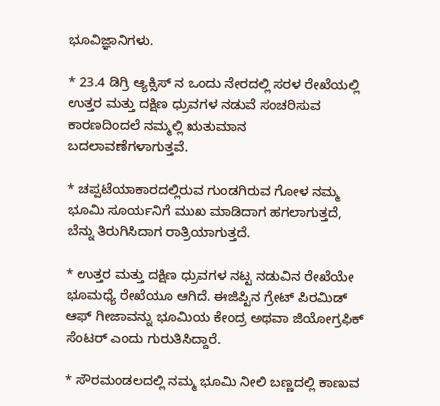ಭೂವಿಜ್ಞಾನಿಗಳು.

* 23.4 ಡಿಗ್ರಿ ಆ್ಯಕ್ಸಿಸ್ ನ ಒಂದು ನೇರದಲ್ಲಿ ಸರಳ ರೇಖೆಯಲ್ಲಿ ಉತ್ತರ ಮತ್ತು ದಕ್ಷಿಣ ಧ್ರುವಗಳ ನಡುವೆ ಸಂಚರಿಸುವ ಕಾರಣದಿಂದಲೆ ನಮ್ಮಲ್ಲಿ ಋತುಮಾನ ಬದಲಾವಣೆಗಳಾಗುತ್ತವೆ.

* ಚಪ್ಪಟೆಯಾಕಾರದಲ್ಲಿರುವ ಗುಂಡಗಿರುವ ಗೋಳ ನಮ್ಮ ಭೂಮಿ ಸೂರ್ಯನಿಗೆ ಮುಖ ಮಾಡಿದಾಗ ಹಗಲಾಗುತ್ತದೆ, ಬೆನ್ನು ತಿರುಗಿಸಿದಾಗ ರಾತ್ರಿಯಾಗುತ್ತದೆ.

* ಉತ್ತರ ಮತ್ತು ದಕ್ಷಿಣ ಧ್ರುವಗಳ ನಟ್ಟ ನಡುವಿನ ರೇಖೆಯೇ ಭೂಮಧ್ಯೆ ರೇಖೆಯೂ ಆಗಿದೆ. ಈಜಿಪ್ಟಿನ ಗ್ರೇಟ್ ಪಿರಮಿಡ್ ಆಫ್ ಗೀಜಾವನ್ನು ಭೂಮಿಯ ಕೇಂದ್ರ ಅಥವಾ ಜಿಯೋಗ್ರಫಿಕ್ ಸೆಂಟರ್ ಎಂದು ಗುರುತಿಸಿದ್ದಾರೆ.

* ಸೌರಮಂಡಲದಲ್ಲಿ ನಮ್ಮ ಭೂಮಿ ನೀಲಿ ಬಣ್ಣದಲ್ಲಿ ಕಾಣುವ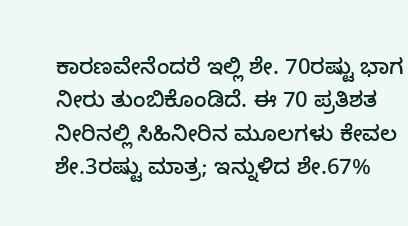ಕಾರಣವೇನೆಂದರೆ ಇಲ್ಲಿ ಶೇ. 70ರಷ್ಟು ಭಾಗ ನೀರು ತುಂಬಿಕೊಂಡಿದೆ. ಈ 70 ಪ್ರತಿಶತ ನೀರಿನಲ್ಲಿ ಸಿಹಿನೀರಿನ ಮೂಲಗಳು ಕೇವಲ ಶೇ.3ರಷ್ಟು ಮಾತ್ರ; ಇನ್ನುಳಿದ ಶೇ.67%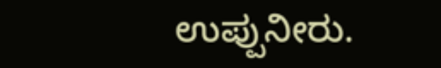ಉಪ್ಪುನೀರು.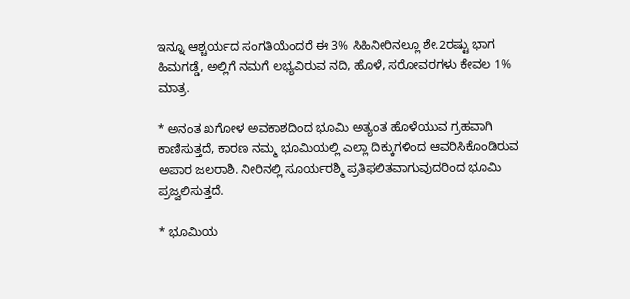ಇನ್ನೂ ಆಶ್ಚರ್ಯದ ಸಂಗತಿಯೆಂದರೆ ಈ 3% ಸಿಹಿನೀರಿನಲ್ಲೂ ಶೇ.2ರಷ್ಟು ಭಾಗ ಹಿಮಗಡ್ಡೆ, ಅಲ್ಲಿಗೆ ನಮಗೆ ಲಭ್ಯವಿರುವ ನದಿ, ಹೊಳೆ, ಸರೋವರಗಳು ಕೇವಲ 1% ಮಾತ್ರ.

* ಅನಂತ ಖಗೋಳ ಅವಕಾಶದಿಂದ ಭೂಮಿ ಅತ್ಯಂತ ಹೊಳೆಯುವ ಗ್ರಹವಾಗಿ ಕಾಣಿಸುತ್ತದೆ, ಕಾರಣ ನಮ್ಮ ಭೂಮಿಯಲ್ಲಿ ಎಲ್ಲಾ ದಿಕ್ಕುಗಳಿಂದ ಆವರಿಸಿಕೊಂಡಿರುವ ಅಪಾರ ಜಲರಾಶಿ. ನೀರಿನಲ್ಲಿ ಸೂರ್ಯರಶ್ಮಿ ಪ್ರತಿಫಲಿತವಾಗುವುದರಿಂದ ಭೂಮಿ ಪ್ರಜ್ವಲಿಸುತ್ತದೆ.

* ಭೂಮಿಯ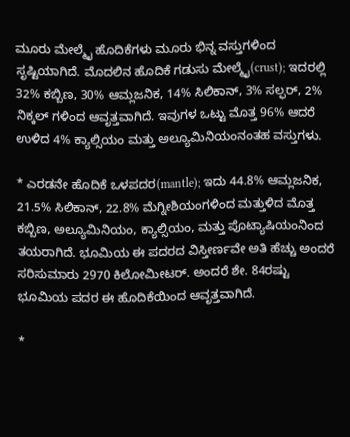ಮೂರು ಮೇಲ್ಮೈ ಹೊದಿಕೆಗಳು ಮೂರು ಭಿನ್ನ ವಸ್ತುಗಳಿಂದ ಸೃಷ್ಟಿಯಾಗಿದೆ. ಮೊದಲಿನ ಹೊದಿಕೆ ಗಡುಸು ಮೇಲ್ಮೈ(crust); ಇದರಲ್ಲಿ 32% ಕಬ್ಬಿಣ, 30% ಆಮ್ಲಜನಿಕ, 14% ಸಿಲಿಕಾನ್, 3% ಸಲ್ಫರ್, 2% ನಿಕ್ಕಲ್ ಗಳಿಂದ ಆವೃತ್ತವಾಗಿದೆ. ಇವುಗಳ ಒಟ್ಟು ಮೊತ್ತ 96% ಆದರೆ ಉಳಿದ 4% ಕ್ಯಾಲ್ಸಿಯಂ ಮತ್ತು ಅಲ್ಯೂಮಿನಿಯಂನಂತಹ ವಸ್ತುಗಳು.

* ಎರಡನೇ ಹೊದಿಕೆ ಒಳಪದರ(mantle); ಇದು 44.8% ಆಮ್ಲಜನಿಕ, 21.5% ಸಿಲಿಕಾನ್, 22.8% ಮೆಗ್ನೀಶಿಯಂಗಳಿಂದ ಮತ್ತುಳಿದ ಮೊತ್ತ ಕಬ್ಬಿಣ, ಅಲ್ಯೂಮಿನಿಯಂ, ಕ್ಯಾಲ್ಸಿಯಂ, ಮತ್ತು ಪೊಟ್ಯಾಷಿಯಂನಿಂದ ತಯರಾಗಿದೆ. ಭೂಮಿಯ ಈ ಪದರದ ವಿಸ್ತೀರ್ಣವೇ ಅತಿ ಹೆಚ್ಚು ಅಂದರೆ ಸರಿಸುಮಾರು 2970 ಕಿಲೋಮೀಟರ್. ಅಂದರೆ ಶೇ. 84ರಷ್ಟು ಭೂಮಿಯ ಪದರ ಈ ಹೊದಿಕೆಯಿಂದ ಆವೃತ್ತವಾಗಿದೆ.

*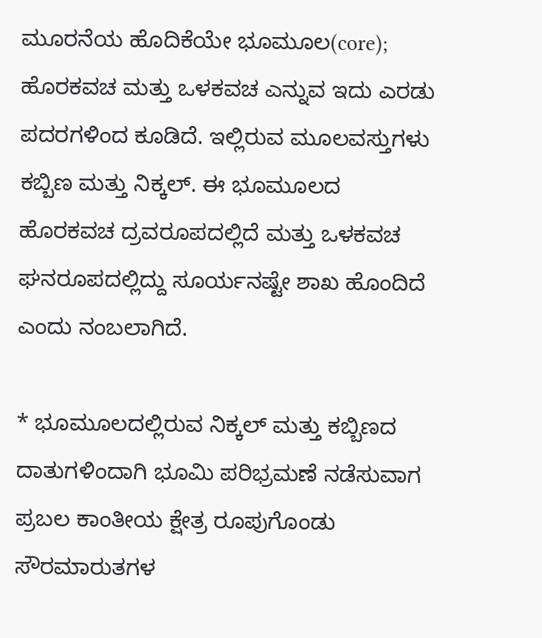ಮೂರನೆಯ ಹೊದಿಕೆಯೇ ಭೂಮೂಲ(core); ಹೊರಕವಚ ಮತ್ತು ಒಳಕವಚ ಎನ್ನುವ ಇದು ಎರಡು ಪದರಗಳಿಂದ ಕೂಡಿದೆ. ಇಲ್ಲಿರುವ ಮೂಲವಸ್ತುಗಳು ಕಬ್ಬಿಣ ಮತ್ತು ನಿಕ್ಕಲ್. ಈ ಭೂಮೂಲದ ಹೊರಕವಚ ದ್ರವರೂಪದಲ್ಲಿದೆ ಮತ್ತು ಒಳಕವಚ ಘನರೂಪದಲ್ಲಿದ್ದು ಸೂರ್ಯನಷ್ಟೇ ಶಾಖ ಹೊಂದಿದೆ ಎಂದು ನಂಬಲಾಗಿದೆ.

* ಭೂಮೂಲದಲ್ಲಿರುವ ನಿಕ್ಕಲ್ ಮತ್ತು ಕಬ್ಬಿಣದ ದಾತುಗಳಿಂದಾಗಿ ಭೂಮಿ ಪರಿಭ್ರಮಣೆ ನಡೆಸುವಾಗ ಪ್ರಬಲ ಕಾಂತೀಯ ಕ್ಷೇತ್ರ ರೂಪುಗೊಂಡು ಸೌರಮಾರುತಗಳ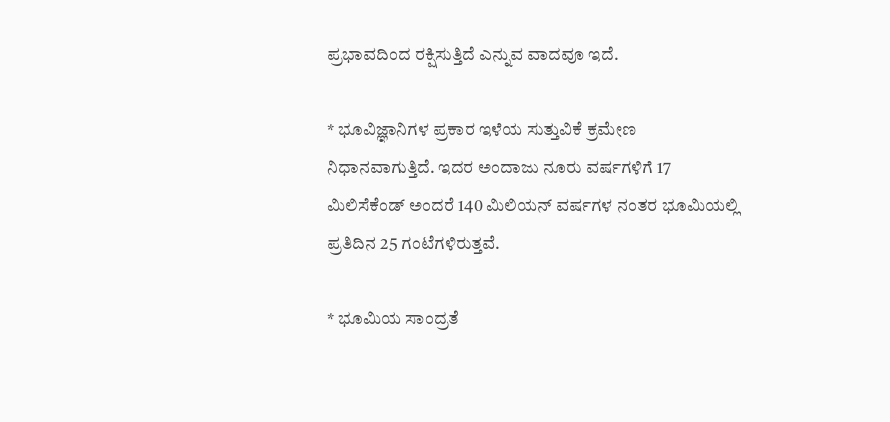ಪ್ರಭಾವದಿಂದ ರಕ್ಷಿಸುತ್ತಿದೆ ಎನ್ನುವ ವಾದವೂ ಇದೆ.

* ಭೂವಿಜ್ಞಾನಿಗಳ ಪ್ರಕಾರ ಇಳೆಯ ಸುತ್ತುವಿಕೆ ಕ್ರಮೇಣ ನಿಧಾನವಾಗುತ್ತಿದೆ. ಇದರ ಅಂದಾಜು ನೂರು ವರ್ಷಗಳಿಗೆ 17 ಮಿಲಿಸೆಕೆಂಡ್ ಅಂದರೆ 140 ಮಿಲಿಯನ್ ವರ್ಷಗಳ ನಂತರ ಭೂಮಿಯಲ್ಲಿ ಪ್ರತಿದಿನ 25 ಗಂಟೆಗಳಿರುತ್ತವೆ.

* ಭೂಮಿಯ ಸಾಂದ್ರತೆ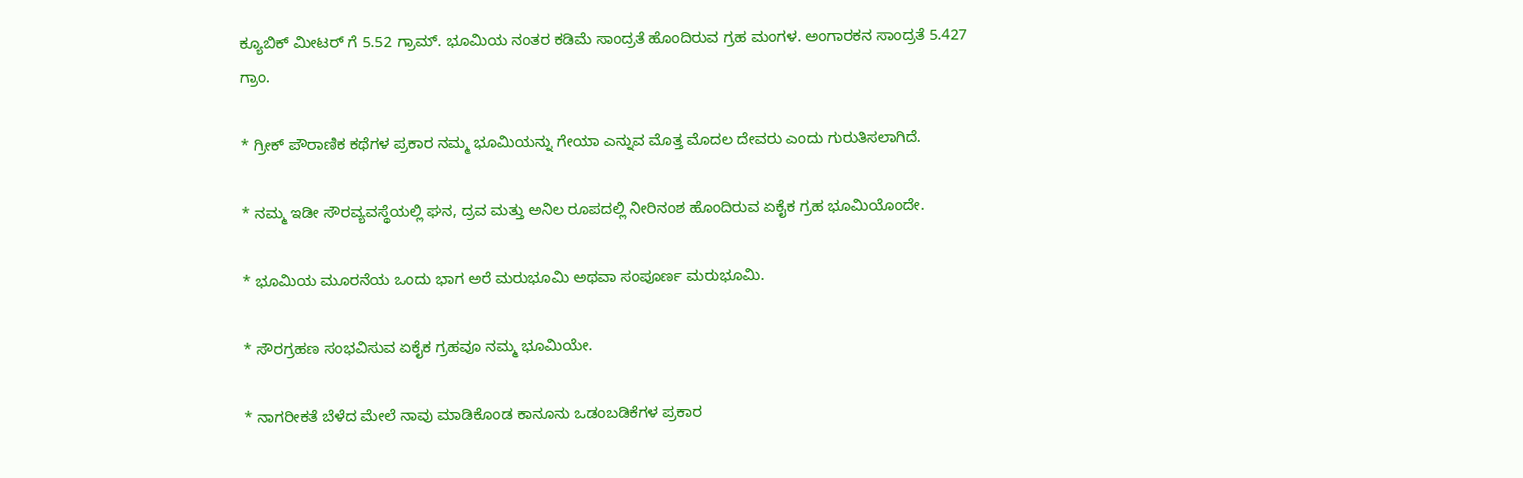ಕ್ಯೂಬಿಕ್ ಮೀಟರ್ ಗೆ 5.52 ಗ್ರಾಮ್. ಭೂಮಿಯ ನಂತರ ಕಡಿಮೆ ಸಾಂದ್ರತೆ ಹೊಂದಿರುವ ಗ್ರಹ ಮಂಗಳ. ಅಂಗಾರಕನ ಸಾಂದ್ರತೆ 5.427 ಗ್ರಾಂ.

* ಗ್ರೀಕ್ ಪೌರಾಣಿಕ ಕಥೆಗಳ ಪ್ರಕಾರ ನಮ್ಮ ಭೂಮಿಯನ್ನು ಗೇಯಾ ಎನ್ನುವ ಮೊತ್ತ ಮೊದಲ ದೇವರು ಎಂದು ಗುರುತಿಸಲಾಗಿದೆ.

* ನಮ್ಮ ಇಡೀ ಸೌರವ್ಯವಸ್ಥೆಯಲ್ಲಿ ಘನ, ದ್ರವ ಮತ್ತು ಅನಿಲ ರೂಪದಲ್ಲಿ ನೀರಿನಂಶ ಹೊಂದಿರುವ ಏಕೈಕ ಗ್ರಹ ಭೂಮಿಯೊಂದೇ.

* ಭೂಮಿಯ ಮೂರನೆಯ ಒಂದು ಭಾಗ ಅರೆ ಮರುಭೂಮಿ ಅಥವಾ ಸಂಪೂರ್ಣ ಮರುಭೂಮಿ.

* ಸೌರಗ್ರಹಣ ಸಂಭವಿಸುವ ಏಕೈಕ ಗ್ರಹವೂ ನಮ್ಮ ಭೂಮಿಯೇ.

* ನಾಗರೀಕತೆ ಬೆಳೆದ ಮೇಲೆ ನಾವು ಮಾಡಿಕೊಂಡ ಕಾನೂನು ಒಡಂಬಡಿಕೆಗಳ ಪ್ರಕಾರ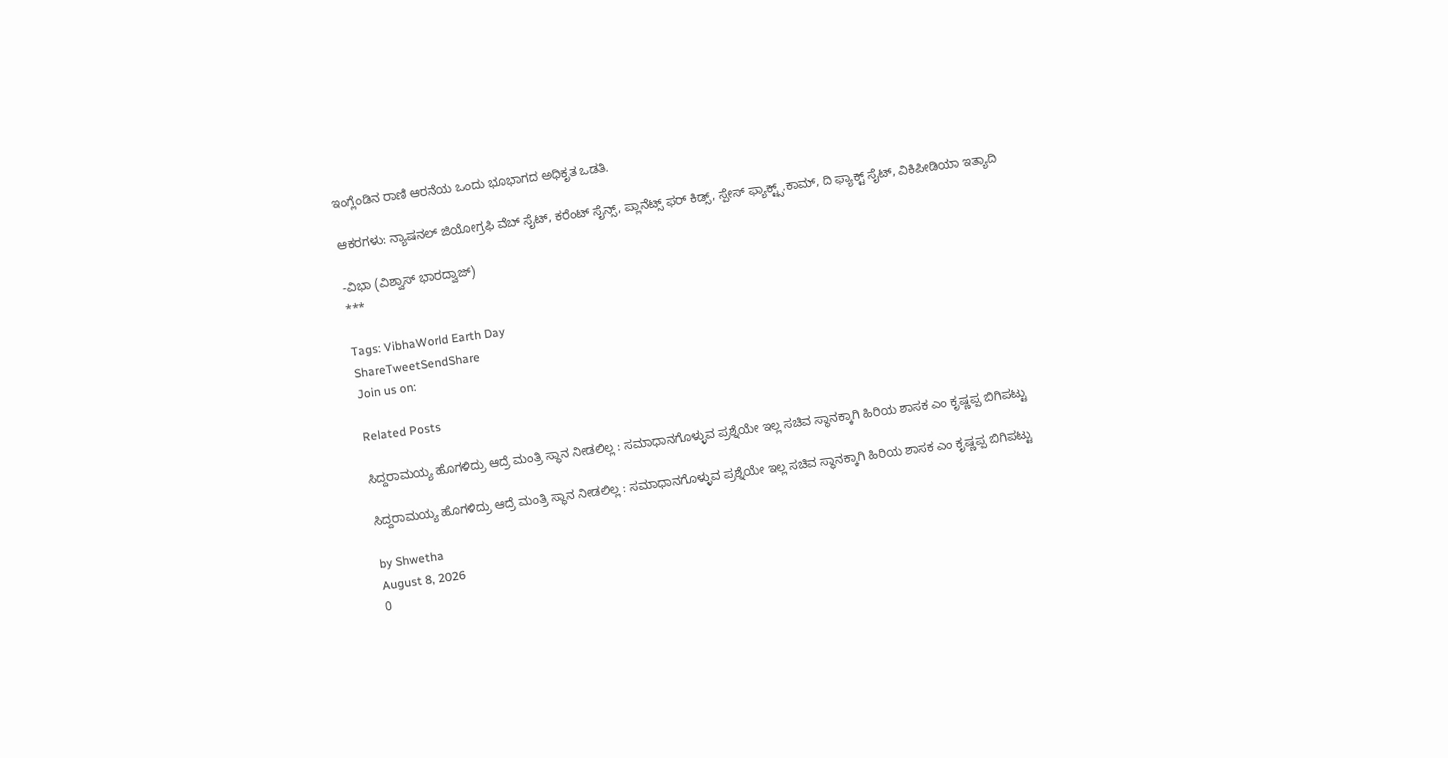ಇಂಗ್ಲೆಂಡಿನ ರಾಣಿ ಆರನೆಯ ಒಂದು ಭೂಭಾಗದ ಅಧಿಕೃತ ಒಡತಿ.

ಆಕರಗಳು: ನ್ಯಾಷನಲ್ ಜಿಯೋಗ್ರಫಿ ವೆಬ್ ಸೈಟ್, ಕರೆಂಟ್ ಸೈನ್ಸ್, ಪ್ಲಾನೆಟ್ಸ್ ಫರ್ ಕಿಡ್ಸ್, ಸ್ಪೇಸ್ ಫ್ಯಾಕ್ಟ್ಸ್.ಕಾಮ್, ದಿ ಫ್ಯಾಕ್ಟ್ ಸೈಟ್, ವಿಕಿಪೀಡಿಯಾ ಇತ್ಯಾದಿ

-ವಿಭಾ (ವಿಶ್ವಾಸ್ ಭಾರದ್ವಾಜ್)
***

Tags: VibhaWorld Earth Day
ShareTweetSendShare
Join us on:

Related Posts

ಸಿದ್ದರಾಮಯ್ಯ ಹೊಗಳಿದ್ರು ಆದ್ರೆ ಮಂತ್ರಿ ಸ್ಥಾನ ನೀಡಲಿಲ್ಲ : ಸಮಾಧಾನಗೊಳ್ಳುವ ಪ್ರಶ್ನೆಯೇ ಇಲ್ಲ ಸಚಿವ ಸ್ಥಾನಕ್ಕಾಗಿ ಹಿರಿಯ ಶಾಸಕ ಎಂ ಕೃಷ್ಣಪ್ಪ ಬಿಗಿಪಟ್ಟು

ಸಿದ್ದರಾಮಯ್ಯ ಹೊಗಳಿದ್ರು ಆದ್ರೆ ಮಂತ್ರಿ ಸ್ಥಾನ ನೀಡಲಿಲ್ಲ : ಸಮಾಧಾನಗೊಳ್ಳುವ ಪ್ರಶ್ನೆಯೇ ಇಲ್ಲ ಸಚಿವ ಸ್ಥಾನಕ್ಕಾಗಿ ಹಿರಿಯ ಶಾಸಕ ಎಂ ಕೃಷ್ಣಪ್ಪ ಬಿಗಿಪಟ್ಟು

by Shwetha
August 8, 2026
0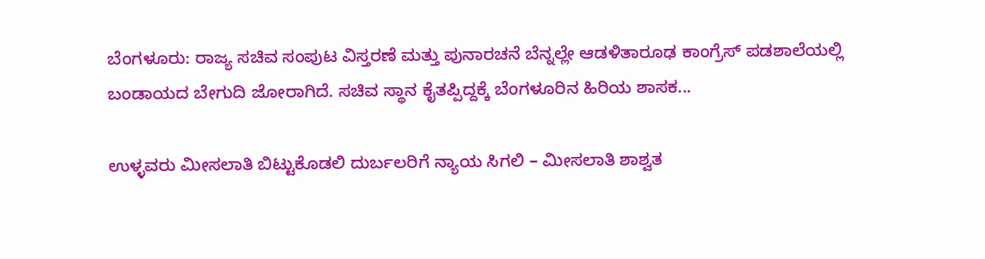ಬೆಂಗಳೂರು: ರಾಜ್ಯ ಸಚಿವ ಸಂಪುಟ ವಿಸ್ತರಣೆ ಮತ್ತು ಪುನಾರಚನೆ ಬೆನ್ನಲ್ಲೇ ಆಡಳಿತಾರೂಢ ಕಾಂಗ್ರೆಸ್ ಪಡಶಾಲೆಯಲ್ಲಿ ಬಂಡಾಯದ ಬೇಗುದಿ ಜೋರಾಗಿದೆ. ಸಚಿವ ಸ್ಥಾನ ಕೈತಪ್ಪಿದ್ದಕ್ಕೆ ಬೆಂಗಳೂರಿನ ಹಿರಿಯ ಶಾಸಕ...

ಉಳ್ಳವರು ಮೀಸಲಾತಿ ಬಿಟ್ಟುಕೊಡಲಿ ದುರ್ಬಲರಿಗೆ ನ್ಯಾಯ ಸಿಗಲಿ – ಮೀಸಲಾತಿ ಶಾಶ್ವತ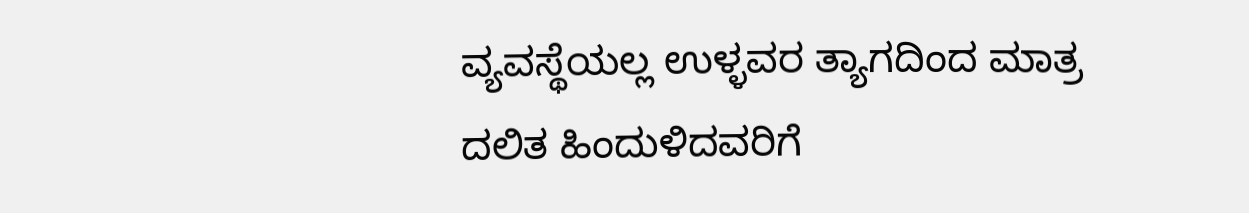ವ್ಯವಸ್ಥೆಯಲ್ಲ ಉಳ್ಳವರ ತ್ಯಾಗದಿಂದ ಮಾತ್ರ ದಲಿತ ಹಿಂದುಳಿದವರಿಗೆ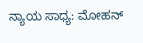ನ್ಯಾಯ ಸಾಧ್ಯ: ಮೋಹನ್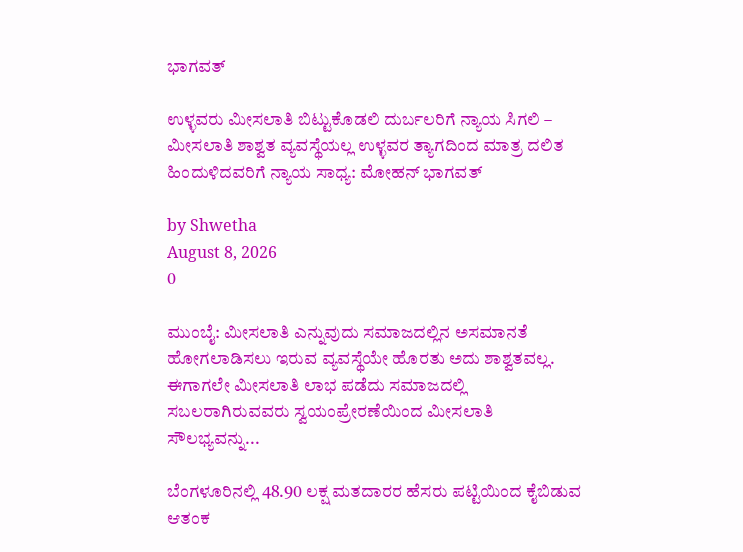ಭಾಗವತ್

ಉಳ್ಳವರು ಮೀಸಲಾತಿ ಬಿಟ್ಟುಕೊಡಲಿ ದುರ್ಬಲರಿಗೆ ನ್ಯಾಯ ಸಿಗಲಿ – ಮೀಸಲಾತಿ ಶಾಶ್ವತ ವ್ಯವಸ್ಥೆಯಲ್ಲ ಉಳ್ಳವರ ತ್ಯಾಗದಿಂದ ಮಾತ್ರ ದಲಿತ ಹಿಂದುಳಿದವರಿಗೆ ನ್ಯಾಯ ಸಾಧ್ಯ: ಮೋಹನ್ ಭಾಗವತ್

by Shwetha
August 8, 2026
0

ಮುಂಬೈ: ಮೀಸಲಾತಿ ಎನ್ನುವುದು ಸಮಾಜದಲ್ಲಿನ ಅಸಮಾನತೆ ಹೋಗಲಾಡಿಸಲು ಇರುವ ವ್ಯವಸ್ಥೆಯೇ ಹೊರತು ಅದು ಶಾಶ್ವತವಲ್ಲ. ಈಗಾಗಲೇ ಮೀಸಲಾತಿ ಲಾಭ ಪಡೆದು ಸಮಾಜದಲ್ಲಿ ಸಬಲರಾಗಿರುವವರು ಸ್ವಯಂಪ್ರೇರಣೆಯಿಂದ ಮೀಸಲಾತಿ ಸೌಲಭ್ಯವನ್ನು...

ಬೆಂಗಳೂರಿನಲ್ಲಿ 48.90 ಲಕ್ಷ ಮತದಾರರ ಹೆಸರು ಪಟ್ಟಿಯಿಂದ ಕೈಬಿಡುವ ಆತಂಕ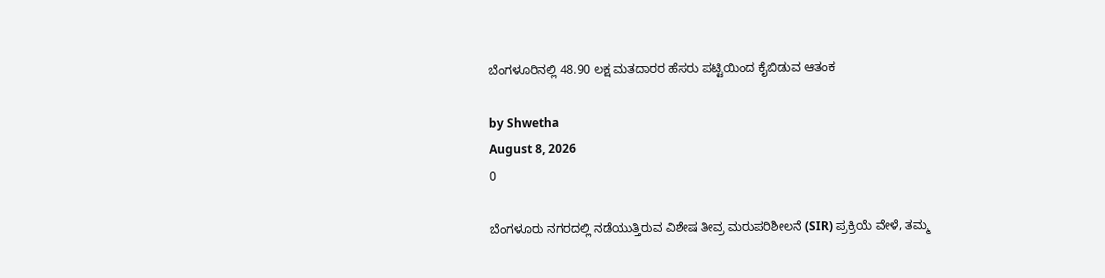ಬೆಂಗಳೂರಿನಲ್ಲಿ 48.90 ಲಕ್ಷ ಮತದಾರರ ಹೆಸರು ಪಟ್ಟಿಯಿಂದ ಕೈಬಿಡುವ ಆತಂಕ

by Shwetha
August 8, 2026
0

ಬೆಂಗಳೂರು ನಗರದಲ್ಲಿ ನಡೆಯುತ್ತಿರುವ ವಿಶೇಷ ತೀವ್ರ ಮರುಪರಿಶೀಲನೆ (SIR) ಪ್ರಕ್ರಿಯೆ ವೇಳೆ, ತಮ್ಮ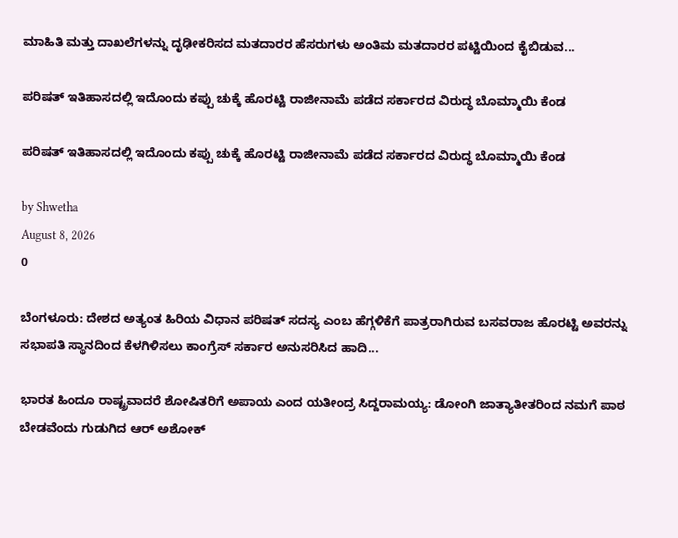ಮಾಹಿತಿ ಮತ್ತು ದಾಖಲೆಗಳನ್ನು ದೃಢೀಕರಿಸದ ಮತದಾರರ ಹೆಸರುಗಳು ಅಂತಿಮ ಮತದಾರರ ಪಟ್ಟಿಯಿಂದ ಕೈಬಿಡುವ...

ಪರಿಷತ್ ಇತಿಹಾಸದಲ್ಲಿ ಇದೊಂದು ಕಪ್ಪು ಚುಕ್ಕೆ ಹೊರಟ್ಟಿ ರಾಜೀನಾಮೆ ಪಡೆದ ಸರ್ಕಾರದ ವಿರುದ್ಧ ಬೊಮ್ಮಾಯಿ ಕೆಂಡ

ಪರಿಷತ್ ಇತಿಹಾಸದಲ್ಲಿ ಇದೊಂದು ಕಪ್ಪು ಚುಕ್ಕೆ ಹೊರಟ್ಟಿ ರಾಜೀನಾಮೆ ಪಡೆದ ಸರ್ಕಾರದ ವಿರುದ್ಧ ಬೊಮ್ಮಾಯಿ ಕೆಂಡ

by Shwetha
August 8, 2026
0

ಬೆಂಗಳೂರು: ದೇಶದ ಅತ್ಯಂತ ಹಿರಿಯ ವಿಧಾನ ಪರಿಷತ್ ಸದಸ್ಯ ಎಂಬ ಹೆಗ್ಗಳಿಕೆಗೆ ಪಾತ್ರರಾಗಿರುವ ಬಸವರಾಜ ಹೊರಟ್ಟಿ ಅವರನ್ನು ಸಭಾಪತಿ ಸ್ಥಾನದಿಂದ ಕೆಳಗಿಳಿಸಲು ಕಾಂಗ್ರೆಸ್ ಸರ್ಕಾರ ಅನುಸರಿಸಿದ ಹಾದಿ...

ಭಾರತ ಹಿಂದೂ ರಾಷ್ಟ್ರವಾದರೆ ಶೋಷಿತರಿಗೆ ಅಪಾಯ ಎಂದ ಯತೀಂದ್ರ ಸಿದ್ದರಾಮಯ್ಯ: ಡೋಂಗಿ ಜಾತ್ಯಾತೀತರಿಂದ ನಮಗೆ ಪಾಠ ಬೇಡವೆಂದು ಗುಡುಗಿದ ಆರ್ ಅಶೋಕ್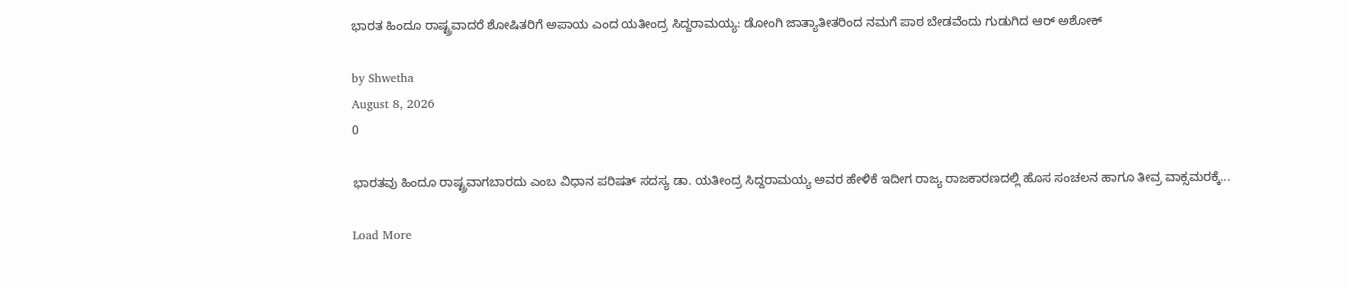ಭಾರತ ಹಿಂದೂ ರಾಷ್ಟ್ರವಾದರೆ ಶೋಷಿತರಿಗೆ ಅಪಾಯ ಎಂದ ಯತೀಂದ್ರ ಸಿದ್ದರಾಮಯ್ಯ: ಡೋಂಗಿ ಜಾತ್ಯಾತೀತರಿಂದ ನಮಗೆ ಪಾಠ ಬೇಡವೆಂದು ಗುಡುಗಿದ ಆರ್ ಅಶೋಕ್

by Shwetha
August 8, 2026
0

ಭಾರತವು ಹಿಂದೂ ರಾಷ್ಟ್ರವಾಗಬಾರದು ಎಂಬ ವಿಧಾನ ಪರಿಷತ್ ಸದಸ್ಯ ಡಾ. ಯತೀಂದ್ರ ಸಿದ್ದರಾಮಯ್ಯ ಅವರ ಹೇಳಿಕೆ ಇದೀಗ ರಾಜ್ಯ ರಾಜಕಾರಣದಲ್ಲಿ ಹೊಸ ಸಂಚಲನ ಹಾಗೂ ತೀವ್ರ ವಾಕ್ಸಮರಕ್ಕೆ...

Load More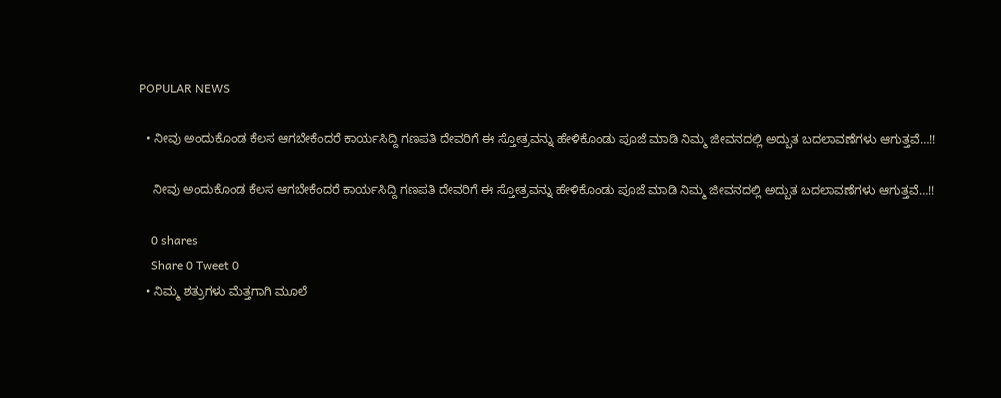POPULAR NEWS

  • ನೀವು ಅಂದುಕೊಂಡ ಕೆಲಸ ಆಗಬೇಕೆಂದರೆ ಕಾರ್ಯಸಿದ್ದಿ ಗಣಪತಿ ದೇವರಿಗೆ ಈ ಸ್ತೋತ್ರವನ್ನು ಹೇಳಿಕೊಂಡು ಪೂಜೆ ಮಾಡಿ ನಿಮ್ಮ ಜೀವನದಲ್ಲಿ ಅದ್ಬುತ ಬದಲಾವಣೆಗಳು ಆಗುತ್ತವೆ…!!

    ನೀವು ಅಂದುಕೊಂಡ ಕೆಲಸ ಆಗಬೇಕೆಂದರೆ ಕಾರ್ಯಸಿದ್ದಿ ಗಣಪತಿ ದೇವರಿಗೆ ಈ ಸ್ತೋತ್ರವನ್ನು ಹೇಳಿಕೊಂಡು ಪೂಜೆ ಮಾಡಿ ನಿಮ್ಮ ಜೀವನದಲ್ಲಿ ಅದ್ಬುತ ಬದಲಾವಣೆಗಳು ಆಗುತ್ತವೆ…!!

    0 shares
    Share 0 Tweet 0
  • ನಿಮ್ಮ ಶತ್ರುಗಳು ಮೆತ್ತಗಾಗಿ ಮೂಲೆ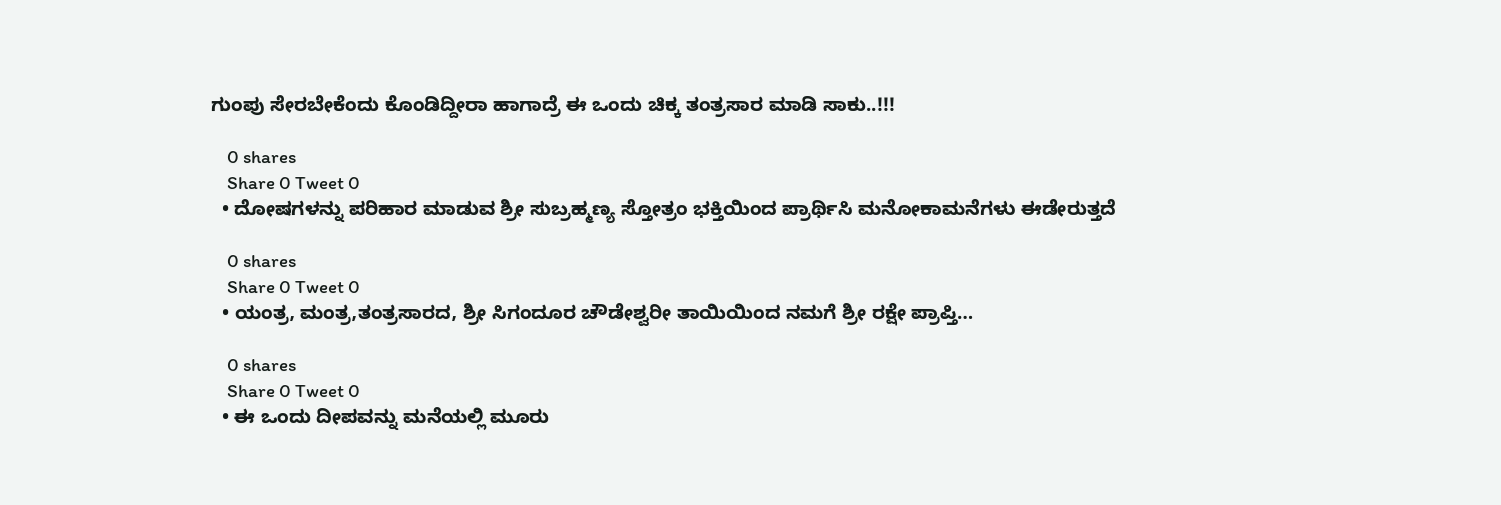ಗುಂಪು ಸೇರಬೇಕೆಂದು ಕೊಂಡಿದ್ದೀರಾ ಹಾಗಾದ್ರೆ ಈ ಒಂದು ಚಿಕ್ಕ ತಂತ್ರಸಾರ ಮಾಡಿ ಸಾಕು..!!!

    0 shares
    Share 0 Tweet 0
  • ದೋಷಗಳನ್ನು ಪರಿಹಾರ ಮಾಡುವ ಶ್ರೀ ಸುಬ್ರಹ್ಮಣ್ಯ ಸ್ತೋತ್ರಂ ಭಕ್ತಿಯಿಂದ ಪ್ರಾರ್ಥಿಸಿ ಮನೋಕಾಮನೆಗಳು ಈಡೇರುತ್ತದೆ

    0 shares
    Share 0 Tweet 0
  • ಯಂತ್ರ, ಮಂತ್ರ,ತಂತ್ರಸಾರದ, ಶ್ರೀ ಸಿಗಂದೂರ ಚೌಡೇಶ್ವರೀ ತಾಯಿಯಿಂದ ನಮಗೆ ಶ್ರೀ ರಕ್ಷೇ ಪ್ರಾಪ್ತಿ…

    0 shares
    Share 0 Tweet 0
  • ಈ ಒಂದು ದೀಪವನ್ನು ಮನೆಯಲ್ಲಿ ಮೂರು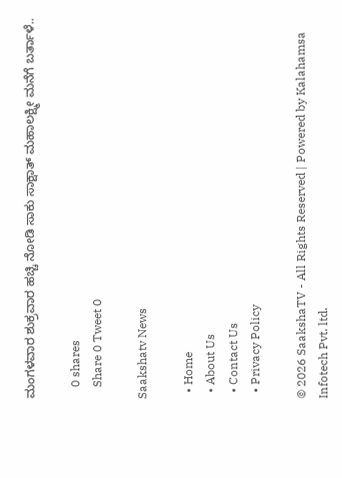ಮಂಗಳವಾರ ಶುಕ್ರವಾರ ಹಚ್ಚಿ ನೋಡಿ ಸಾಕು ಸಾಕ್ಷಾತ್ ಮಹಾಲಕ್ಷ್ಮೀ ಮನೆಗೆ ಬರ್ತಾಳೆ..

    0 shares
    Share 0 Tweet 0

Saakshatv News

  • Home
  • About Us
  • Contact Us
  • Privacy Policy

© 2026 SaakshaTV - All Rights Reserved | Powered by Kalahamsa Infotech Pvt. ltd.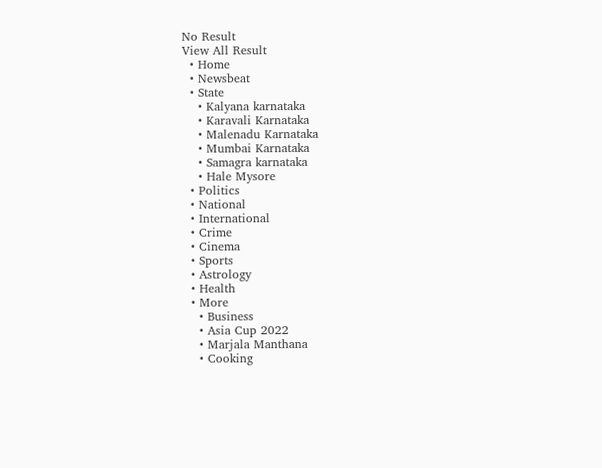No Result
View All Result
  • Home
  • Newsbeat
  • State
    • Kalyana karnataka
    • Karavali Karnataka
    • Malenadu Karnataka
    • Mumbai Karnataka
    • Samagra karnataka
    • Hale Mysore
  • Politics
  • National
  • International
  • Crime
  • Cinema
  • Sports
  • Astrology
  • Health
  • More
    • Business
    • Asia Cup 2022
    • Marjala Manthana
    • Cooking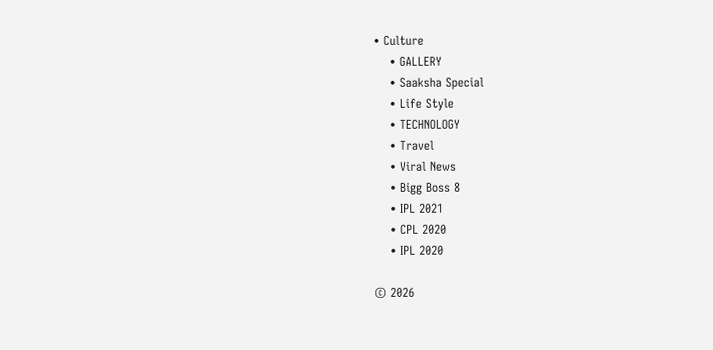• Culture
    • GALLERY
    • Saaksha Special
    • Life Style
    • TECHNOLOGY
    • Travel
    • Viral News
    • Bigg Boss 8
    • IPL 2021
    • CPL 2020
    • IPL 2020

© 2026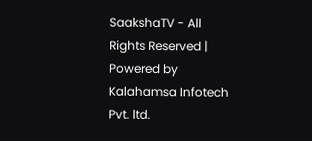SaakshaTV - All Rights Reserved | Powered by Kalahamsa Infotech Pvt. ltd.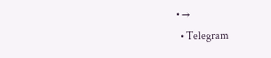• →
  • Telegram